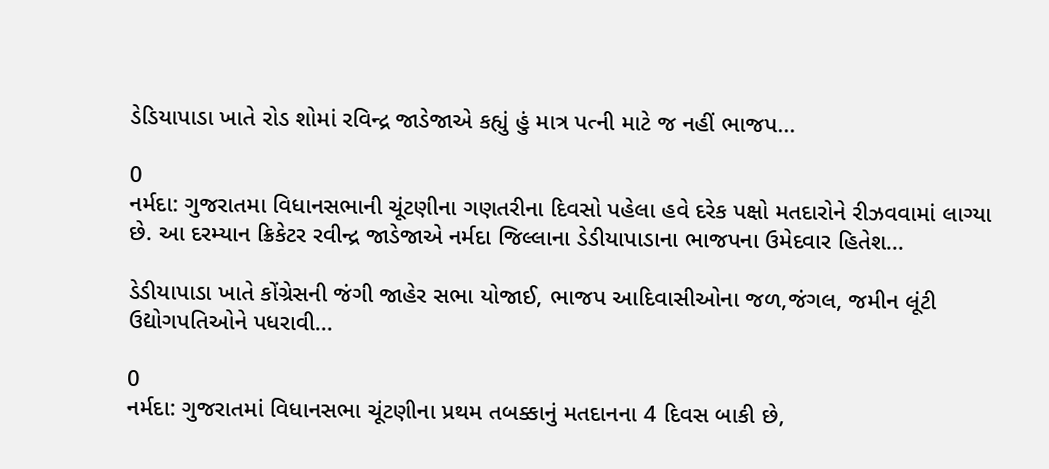ડેડિયાપાડા ખાતે રોડ શોમાં રવિન્દ્ર જાડેજાએ કહ્યું હું માત્ર પત્ની માટે જ નહીં ભાજપ...

0
નર્મદા: ગુજરાતમા વિધાનસભાની ચૂંટણીના ગણતરીના દિવસો પહેલા હવે દરેક પક્ષો મતદારોને રીઝવવામાં લાગ્યા છે. આ દરમ્યાન ક્રિકેટર રવીન્દ્ર જાડેજાએ નર્મદા જિલ્લાના ડેડીયાપાડાના ભાજપના ઉમેદવાર હિતેશ...

ડેડીયાપાડા ખાતે કોંગ્રેસની જંગી જાહેર સભા યોજાઈ, ભાજપ આદિવાસીઓના જળ,જંગલ, જમીન લૂંટી ઉદ્યોગપતિઓને પધરાવી...

0
નર્મદા: ગુજરાતમાં વિધાનસભા ચૂંટણીના પ્રથમ તબક્કાનું મતદાનના 4 દિવસ બાકી છે,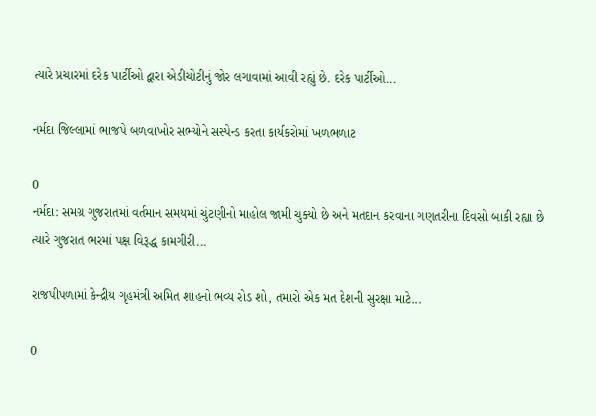ત્યારે પ્રચારમાં દરેક પાર્ટીઓ દ્વારા એડીચોટીનું જોર લગાવામાં આવી રહ્યું છે. દરેક પાર્ટીઓ...

નર્મદા જિલ્લામાં ભાજપે બળવાખોર સભ્યોને સસ્પેન્ડ કરતા કાર્યકરોમાં ખળભળાટ

0
નર્મદા: સમગ્ર ગુજરાતમાં વર્તમાન સમયમાં ચુંટણીનો માહોલ જામી ચુક્યો છે અને મતદાન કરવાના ગણતરીના દિવસો બાકી રહ્યા છે ત્યારે ગુજરાત ભરમાં પક્ષ વિરૂદ્ધ કામગીરી...

રાજપીપળામાં કેન્દ્રીય ગૃહમંત્રી અમિત શાહનો ભવ્ય રોડ શો, તમારો એક મત દેશની સુરક્ષા માટે...

0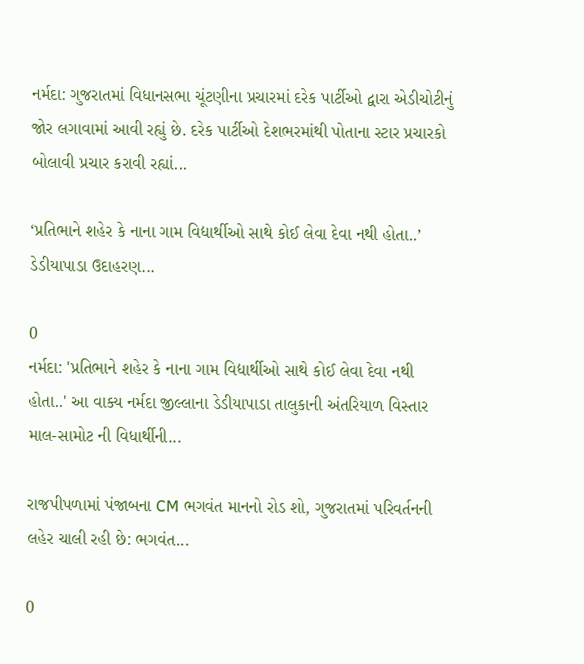નર્મદા: ગુજરાતમાં વિધાનસભા ચૂંટણીના પ્રચારમાં દરેક પાર્ટીઓ દ્વારા એડીચોટીનું જોર લગાવામાં આવી રહ્યું છે. દરેક પાર્ટીઓ દેશભરમાંથી પોતાના સ્ટાર પ્રચારકો બોલાવી પ્રચાર કરાવી રહ્યાં...

‘પ્રતિભાને શહેર કે નાના ગામ વિદ્યાર્થીઓ સાથે કોઈ લેવા દેવા નથી હોતા..’ ડેડીયાપાડા ઉદાહરણ...

0
નર્મદા: 'પ્રતિભાને શહેર કે નાના ગામ વિદ્યાર્થીઓ સાથે કોઈ લેવા દેવા નથી હોતા..' આ વાક્ય નર્મદા જીલ્લાના ડેડીયાપાડા તાલુકાની અંતરિયાળ વિસ્તાર માલ-સામોટ ની વિધાર્થીની...

રાજપીપળામાં પંજાબના CM ભગવંત માનનો રોડ શો, ગુજરાતમાં પરિવર્તનની લહેર ચાલી રહી છે: ભગવંત...

0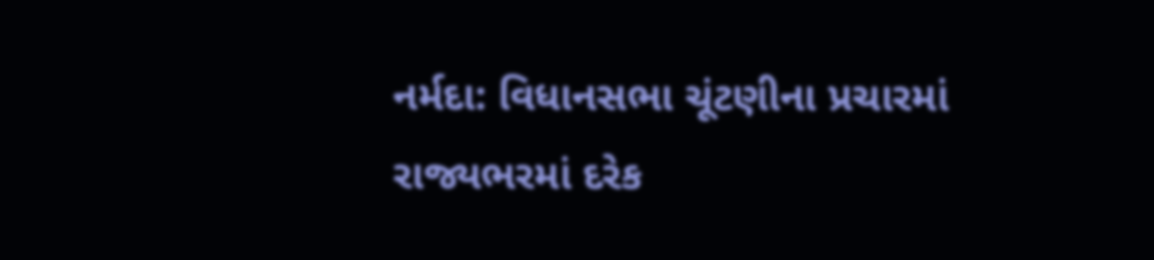નર્મદા: વિધાનસભા ચૂંટણીના પ્રચારમાં રાજ્યભરમાં દરેક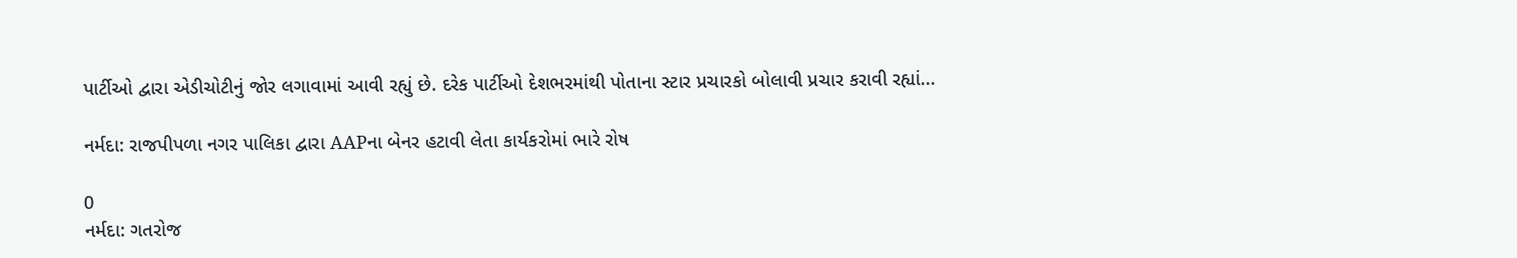પાર્ટીઓ દ્વારા એડીચોટીનું જોર લગાવામાં આવી રહ્યું છે. દરેક પાર્ટીઓ દેશભરમાંથી પોતાના સ્ટાર પ્રચારકો બોલાવી પ્રચાર કરાવી રહ્યાં...

નર્મદા: રાજપીપળા નગર પાલિકા દ્વારા AAPના બેનર હટાવી લેતા કાર્યકરોમાં ભારે રોષ

0
નર્મદા: ગતરોજ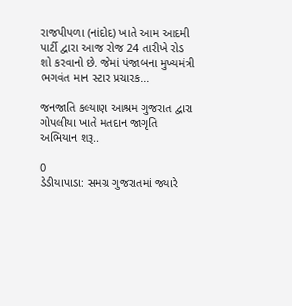રાજપીપળા (નાંદોદ) ખાતે આમ આદમી પાર્ટી દ્વારા આજ રોજ 24 તારીખે રોડ શો કરવાનો છે. જેમાં પંજાબના મુખ્યમંત્રી ભગવંત માન સ્ટાર પ્રચારક...

જનજાતિ કલ્યાણ આશ્રમ ગુજરાત દ્વારા ગોપલીયા ખાતે મતદાન જાગૃતિ અભિયાન શરૂ..

0
ડેડીયાપાડા: સમગ્ર ગુજરાતમાં જ્યારે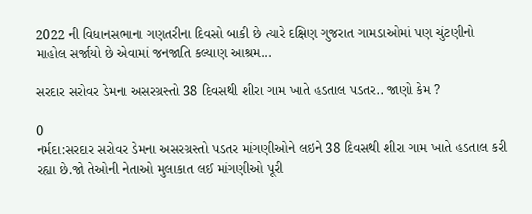2022 ની વિધાનસભાના ગણતરીના દિવસો બાકી છે ત્યારે દક્ષિણ ગુજરાત ગામડાઓમાં પણ ચુંટણીનો માહોલ સર્જાયો છે એવામાં જનજાતિ કલ્યાણ આશ્રમ...

સરદાર સરોવર ડેમના અસરગ્રસ્તો 38 દિવસથી શીરા ગામ ખાતે હડતાલ પડતર.. જાણો કેમ ?

0
નર્મદા:સરદાર સરોવર ડેમના અસરગ્રસ્તો પડતર માંગણીઓને લઇને 38 દિવસથી શીરા ગામ ખાતે હડતાલ કરી રહ્યા છે.જો તેઓની નેતાઓ મુલાકાત લઈ માંગણીઓ પૂરી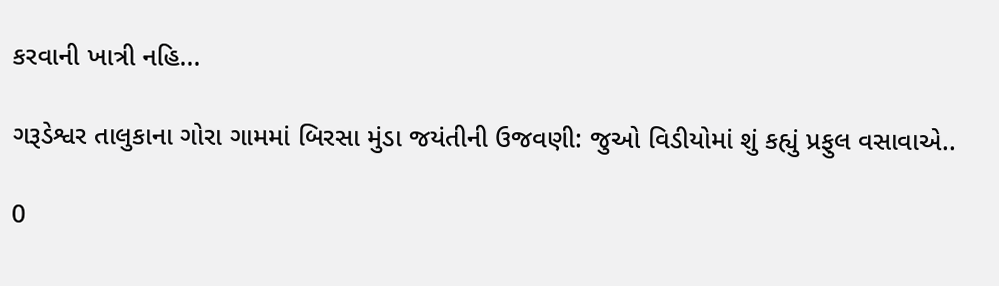કરવાની ખાત્રી નહિ...

ગરૂડેશ્વર તાલુકાના ગોરા ગામમાં બિરસા મુંડા જયંતીની ઉજવણી: જુઓ વિડીયોમાં શું કહ્યું પ્રફુલ વસાવાએ..

0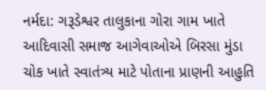નર્મદા: ગરૂડેશ્વર તાલુકાના ગોરા ગામ ખાતે આદિવાસી સમાજ આગેવાઓએ બિરસા મુંડા ચોક ખાતે સ્વાતંત્ર્ય માટે પોતાના પ્રાણની આહુતિ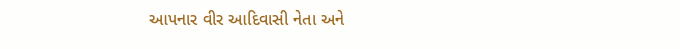આપનાર વીર આદિવાસી નેતા અને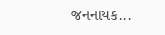જનનાયક...